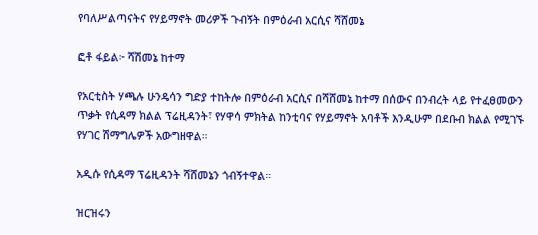የባለሥልጣናትና የሃይማኖት መሪዎች ጉብኝት በምዕራብ አርሲና ሻሸመኔ

ፎቶ ፋይል፦ ሻሽመኔ ከተማ

የአርቲስት ሃጫሉ ሁንዴሳን ግድያ ተከትሎ በምዕራብ አርሲና በሻሸመኔ ከተማ በሰውና በንብረት ላይ የተፈፀመውን ጥቃት የሲዳማ ክልል ፕሬዚዳንት፣ የሃዋሳ ምክትል ከንቲባና የሃይማኖት አባቶች እንዲሁም በደቡብ ክልል የሚገኙ የሃገር ሽማግሌዎች አውግዘዋል።

አዲሱ የሲዳማ ፕሬዚዳንት ሻሸመኔን ጎብኝተዋል።

ዝርዝሩን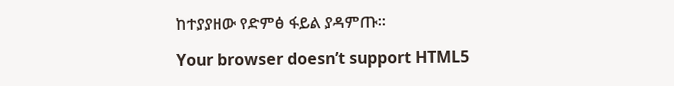ከተያያዘው የድምፅ ፋይል ያዳምጡ።

Your browser doesn’t support HTML5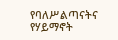የባለሥልጣናትና የሃይማኖት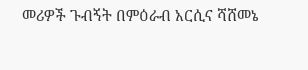መሪዎች ጉብኝት በምዕራብ አርሲና ሻሸመኔ